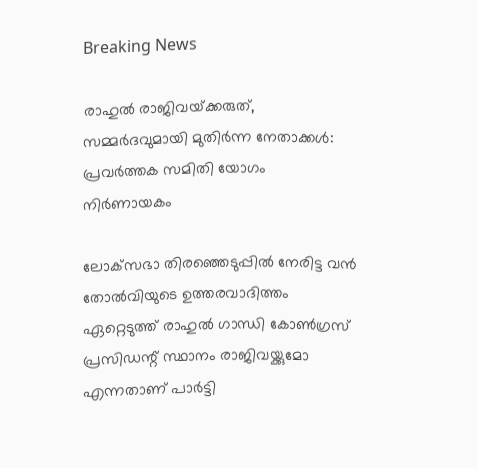Breaking News

രാഹുല്‍ രാജിവയ്‌ക്കരുത്, സമ്മര്‍ദവുമായി മുതിര്‍ന്ന നേതാക്കള്‍: പ്രവര്‍ത്തക സമിതി യോഗം നിര്‍ണായകം

ലോക്‌സഭാ തിരഞ്ഞെടുപ്പില്‍ നേരിട്ട വന്‍ തോല്‍വിയുടെ ഉത്തരവാദിത്തം ഏറ്റെടുത്ത് രാഹുല്‍ ഗാന്ധി കോണ്‍ഗ്രസ് പ്രസിഡന്റ് സ്ഥാനം രാജിവയ്ക്കുമോ എന്നതാണ് പാര്‍ട്ടി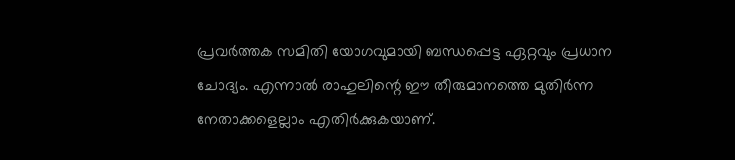പ്രവര്‍ത്തക സമിതി യോഗവുമായി ബന്ധപ്പെട്ട ഏറ്റവും പ്രധാന ചോദ്യം. എന്നാല്‍ രാഹുലിന്റെ ഈ തീരുമാനത്തെ മുതിര്‍ന്ന നേതാക്കളെല്ലാം എതിര്‍ക്കുകയാണ്.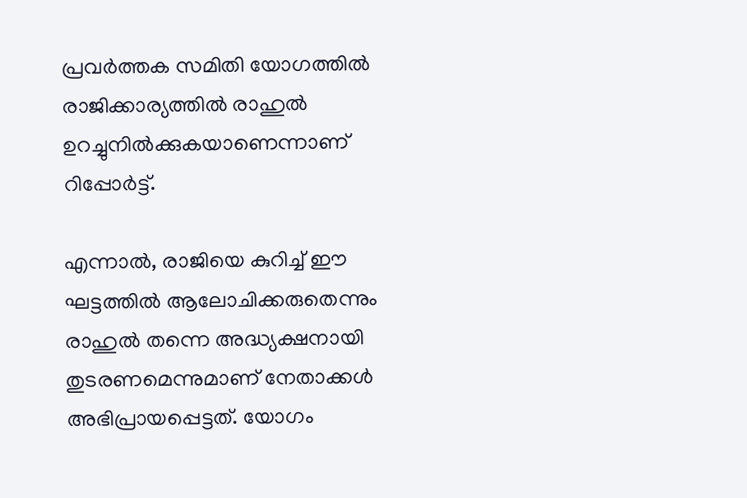പ്രവര്‍ത്തക സമിതി യോഗത്തില്‍ രാജിക്കാര്യത്തില്‍ രാഹുല്‍ ഉറച്ചുനില്‍ക്കുകയാണെന്നാണ് റിപ്പോര്‍ട്ട്.

എന്നാല്‍, രാജിയെ കുറിച്ച്‌ ഈ ഘട്ടത്തില്‍ ആലോചിക്കരുതെന്നും രാഹുല്‍ തന്നെ അദ്ധ്യക്ഷനായി തുടരണമെന്നുമാണ് നേതാക്കള്‍ അഭിപ്രായപ്പെട്ടത്. യോഗം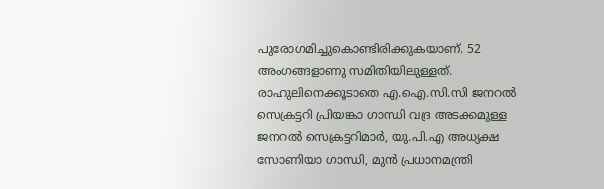പുരോഗമിച്ചുകൊണ്ടിരിക്കുകയാണ്. 52 അംഗങ്ങളാണു സമിതിയിലുള്ളത്. രാഹുലിനെക്കൂടാതെ എ.ഐ.സി.സി ജനറല്‍ സെക്രട്ടറി പ്രിയങ്കാ ഗാന്ധി വദ്ര അടക്കമുള്ള ജനറല്‍ സെക്രട്ടറിമാര്‍, യു.പി.എ അധ്യക്ഷ സോണിയാ ഗാന്ധി, മുന്‍ പ്രധാനമന്ത്രി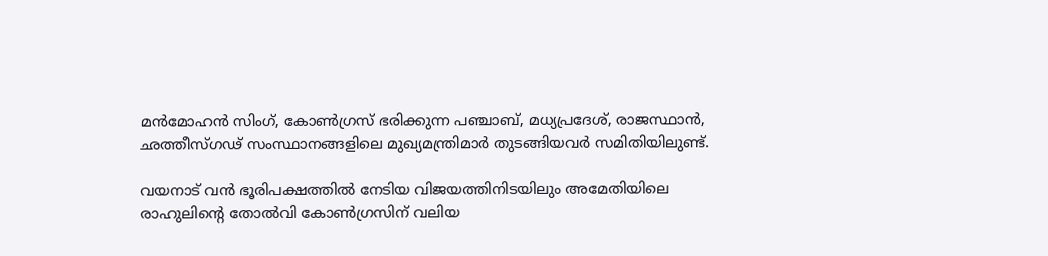മന്‍മോഹന്‍ സിംഗ്, കോണ്‍ഗ്രസ് ഭരിക്കുന്ന പഞ്ചാബ്, മധ്യപ്രദേശ്, രാജസ്ഥാന്‍, ഛത്തീസ്ഗഢ് സംസ്ഥാനങ്ങളിലെ മുഖ്യമന്ത്രിമാര്‍ തുടങ്ങിയവര്‍ സമിതിയിലുണ്ട്.

വയനാട് വന്‍ ഭൂരിപക്ഷത്തില്‍ നേടിയ വിജയത്തിനിടയിലും അമേതിയിലെ രാഹുലിന്റെ തോല്‍വി കോണ്‍ഗ്രസിന് വലിയ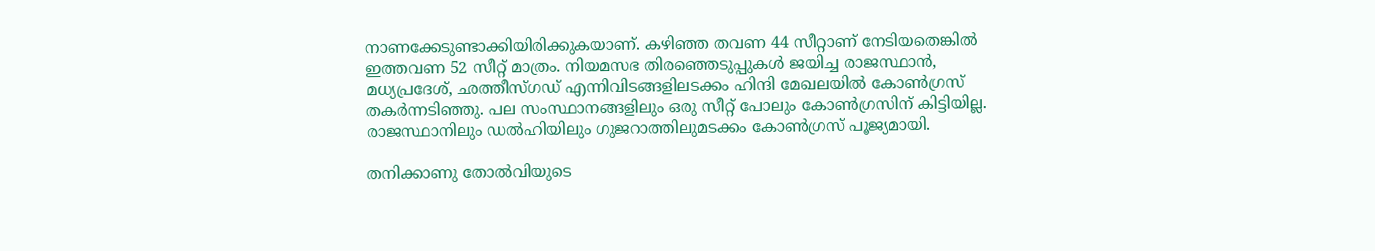നാണക്കേടുണ്ടാക്കിയിരിക്കുകയാണ്. കഴിഞ്ഞ തവണ 44 സീറ്റാണ് നേടിയതെങ്കില്‍ ഇത്തവണ 52 സീറ്റ് മാത്രം. നിയമസഭ തിരഞ്ഞെടുപ്പുകള്‍ ജയിച്ച രാജസ്ഥാന്‍, മധ്യപ്രദേശ്, ഛത്തീസ്ഗഡ് എന്നിവിടങ്ങളിലടക്കം ഹിന്ദി മേഖലയില്‍ കോണ്‍ഗ്രസ് തകര്‍ന്നടിഞ്ഞു. പല സംസ്ഥാനങ്ങളിലും ഒരു സീറ്റ് പോലും കോണ്‍ഗ്രസിന് കിട്ടിയില്ല. രാജസ്ഥാനിലും ഡല്‍ഹിയിലും ഗുജറാത്തിലുമടക്കം കോണ്‍ഗ്രസ് പൂജ്യമായി.

തനിക്കാണു തോല്‍വിയുടെ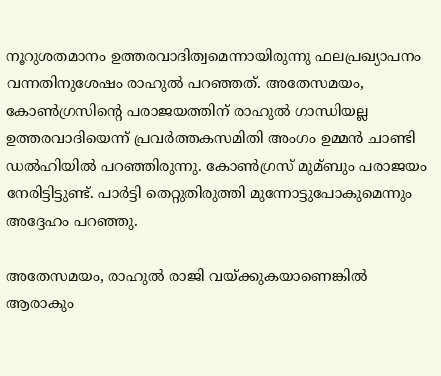നൂറുശതമാനം ഉത്തരവാദിത്വമെന്നായിരുന്നു ഫലപ്രഖ്യാപനം വന്നതിനുശേഷം രാഹുല്‍ പറഞ്ഞത്. അതേസമയം, കോണ്‍ഗ്രസിന്റെ പരാജയത്തിന് രാഹുല്‍ ഗാന്ധിയല്ല ഉത്തരവാദിയെന്ന് പ്രവര്‍ത്തകസമിതി അംഗം ഉമ്മന്‍ ചാണ്ടി ഡല്‍ഹിയില്‍ പറഞ്ഞിരുന്നു. കോണ്‍ഗ്രസ് മുമ്ബും പരാജയം നേരിട്ടിട്ടുണ്ട്. പാര്‍ട്ടി തെറ്റുതിരുത്തി മുന്നോട്ടുപോകുമെന്നും അദ്ദേഹം പറഞ്ഞു.

അതേസമയം, രാഹുല്‍ രാജി വയ്ക്കുകയാണെങ്കില്‍ ആരാകും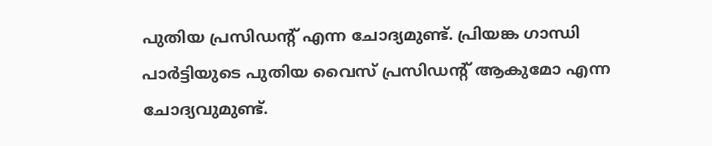പുതിയ പ്രസിഡന്റ് എന്ന ചോദ്യമുണ്ട്. പ്രിയങ്ക ഗാന്ധി പാര്‍ട്ടിയുടെ പുതിയ വൈസ് പ്രസിഡന്റ് ആകുമോ എന്ന ചോദ്യവുമുണ്ട്.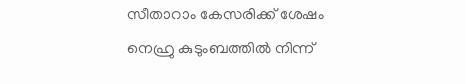സീതാറാം കേസരിക്ക് ശേഷം നെഹ്രു കുടുംബത്തില്‍ നിന്ന്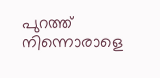പുറത്ത് നിന്നൊരാളെ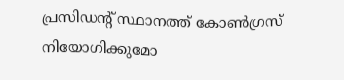പ്രസിഡന്റ് സ്ഥാനത്ത് കോണ്‍ഗ്രസ് നിയോഗിക്കുമോ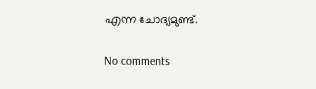എന്ന ചോദ്യമുണ്ട്.

No comments